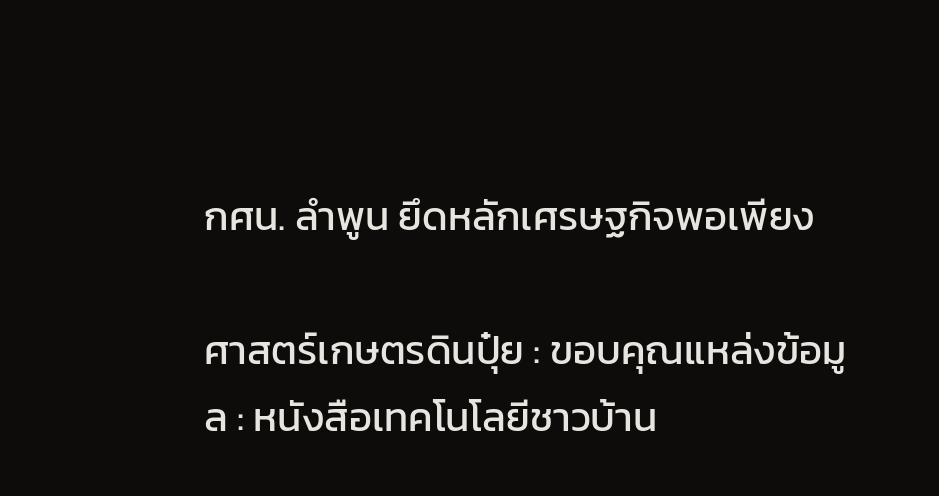กศน. ลำพูน ยึดหลักเศรษฐกิจพอเพียง

ศาสตร์เกษตรดินปุ๋ย : ขอบคุณแหล่งข้อมูล : หนังสือเทคโนโลยีชาวบ้าน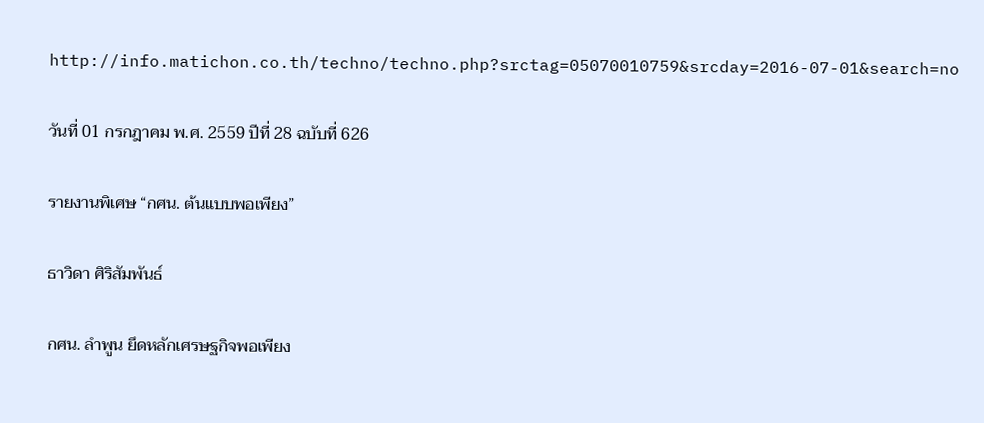http://info.matichon.co.th/techno/techno.php?srctag=05070010759&srcday=2016-07-01&search=no

วันที่ 01 กรกฎาคม พ.ศ. 2559 ปีที่ 28 ฉบับที่ 626

รายงานพิเศษ “กศน. ต้นแบบพอเพียง”

ธาวิดา ศิริสัมพันธ์

กศน. ลำพูน ยึดหลักเศรษฐกิจพอเพียง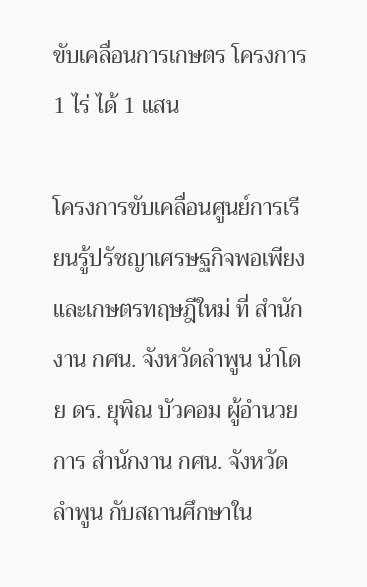ขับเคลื่อนการเกษตร โครงการ 1 ไร่ ได้ 1 แสน

โครงการขับเคลื่อนศูนย์การเรียนรู้ปรัชญาเศรษฐกิจพอเพียงและเกษตรทฤษฎีใหม่ ที่ สำนักงาน กศน. จังหวัดลำพูน นำโดย ดร. ยุพิณ บัวคอม ผู้อำนวยการ สำนักงาน กศน. จังหวัดลำพูน กับสถานศึกษาใน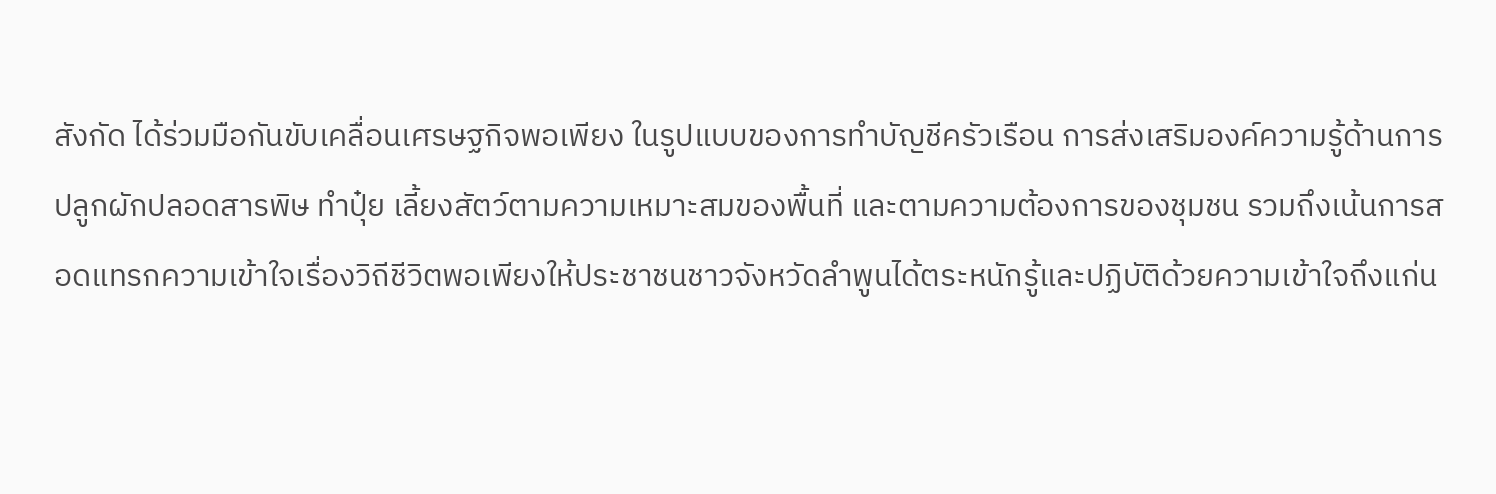สังกัด ได้ร่วมมือกันขับเคลื่อนเศรษฐกิจพอเพียง ในรูปแบบของการทำบัญชีครัวเรือน การส่งเสริมองค์ความรู้ด้านการปลูกผักปลอดสารพิษ ทำปุ๋ย เลี้ยงสัตว์ตามความเหมาะสมของพื้นที่ และตามความต้องการของชุมชน รวมถึงเน้นการสอดแทรกความเข้าใจเรื่องวิถีชีวิตพอเพียงให้ประชาชนชาวจังหวัดลำพูนได้ตระหนักรู้และปฏิบัติด้วยความเข้าใจถึงแก่น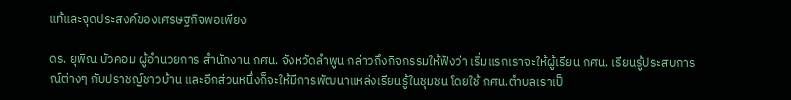แท้และจุดประสงค์ของเศรษฐกิจพอเพียง

ดร. ยุพิณ บัวคอม ผู้อำนวยการ สำนักงาน กศน. จังหวัดลำพูน กล่าวถึงกิจกรรมให้ฟังว่า เริ่มแรกเราจะให้ผู้เรียน กศน. เรียนรู้ประสบการณ์ต่างๆ กับปราชญ์ชาวบ้าน และอีกส่วนหนึ่งก็จะให้มีการพัฒนาแหล่งเรียนรู้ในชุมชน โดยใช้ กศน.ตำบลเราเป็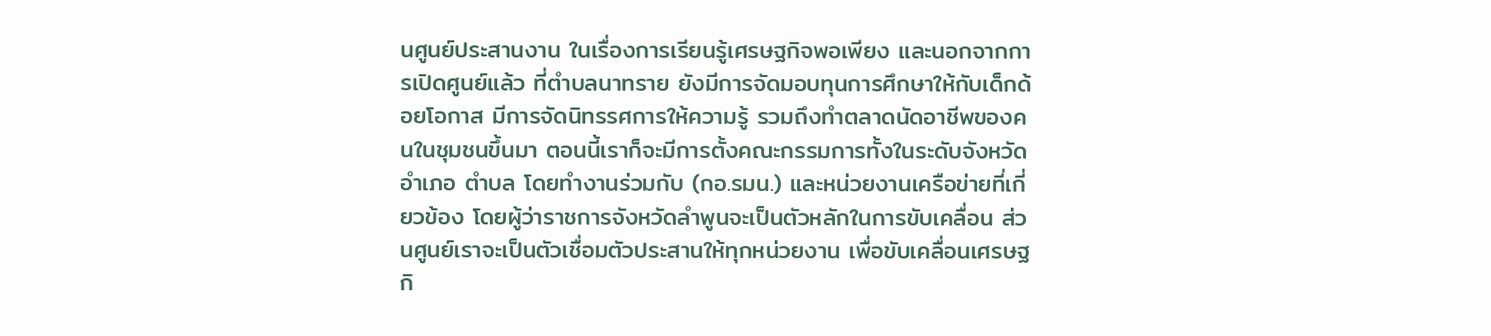นศูนย์ประสานงาน ในเรื่องการเรียนรู้เศรษฐกิจพอเพียง และนอกจากการเปิดศูนย์แล้ว ที่ตำบลนาทราย ยังมีการจัดมอบทุนการศึกษาให้กับเด็กด้อยโอกาส มีการจัดนิทรรศการให้ความรู้ รวมถึงทำตลาดนัดอาชีพของคนในชุมชนขึ้นมา ตอนนี้เราก็จะมีการตั้งคณะกรรมการทั้งในระดับจังหวัด อำเภอ ตำบล โดยทำงานร่วมกับ (กอ.รมน.) และหน่วยงานเครือข่ายที่เกี่ยวข้อง โดยผู้ว่าราชการจังหวัดลำพูนจะเป็นตัวหลักในการขับเคลื่อน ส่วนศูนย์เราจะเป็นตัวเชื่อมตัวประสานให้ทุกหน่วยงาน เพื่อขับเคลื่อนเศรษฐกิ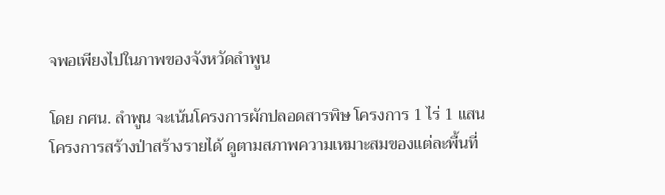จพอเพียงไปในภาพของจังหวัดลำพูน

โดย กศน. ลำพูน จะเน้นโครงการผักปลอดสารพิษ โครงการ 1 ไร่ 1 แสน โครงการสร้างป่าสร้างรายได้ ดูตามสภาพความเหมาะสมของแต่ละพื้นที่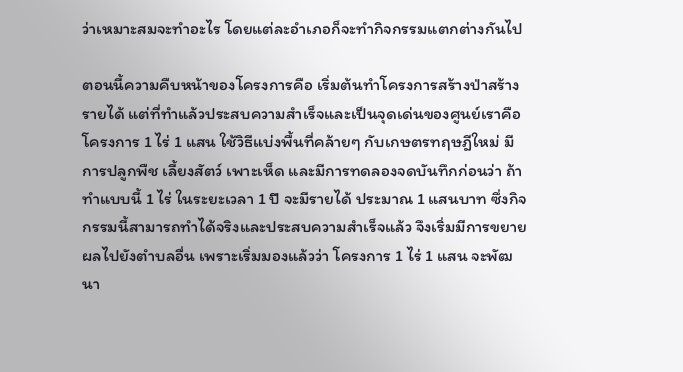ว่าเหมาะสมจะทำอะไร โดยแต่ละอำเภอก็จะทำกิจกรรมแตกต่างกันไป

ตอนนี้ความคืบหน้าของโครงการคือ เริ่มต้นทำโครงการสร้างป่าสร้างรายได้ แต่ที่ทำแล้วประสบความสำเร็จและเป็นจุดเด่นของศูนย์เราคือ โครงการ 1 ไร่ 1 แสน ใช้วิธีแบ่งพื้นที่คล้ายๆ กับเกษตรทฤษฎีใหม่ มีการปลูกพืช เลี้ยงสัตว์ เพาะเห็ด และมีการทดลองจดบันทึกก่อนว่า ถ้าทำแบบนี้ 1 ไร่ ในระยะเวลา 1 ปี จะมีรายได้ ประมาณ 1 แสนบาท ซึ่งกิจกรรมนี้สามารถทำได้จริงและประสบความสำเร็จแล้ว จึงเริ่มมีการขยายผลไปยังตำบลอื่น เพราะเริ่มมองแล้วว่า โครงการ 1 ไร่ 1 แสน จะพัฒนา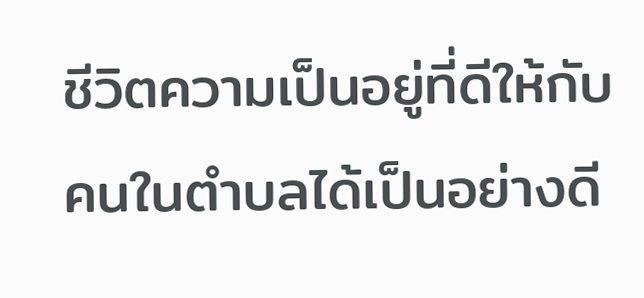ชีวิตความเป็นอยู่ที่ดีให้กับคนในตำบลได้เป็นอย่างดี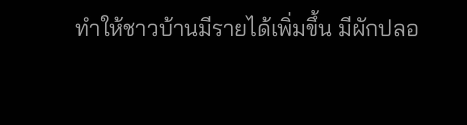ทำให้ชาวบ้านมีรายได้เพิ่มขึ้น มีผักปลอ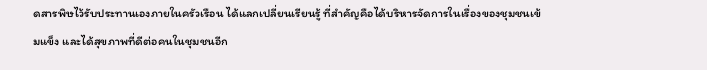ดสารพิษไว้รับประทานเองภายในครัวเรือน ได้แลกเปลี่ยนเรียนรู้ ที่สำคัญคือได้บริหารจัดการในเรื่องของชุมชนเข้มแข็ง และได้สุขภาพที่ดีต่อคนในชุมชนอีก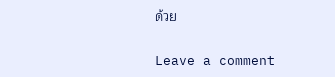ด้วย

Leave a comment